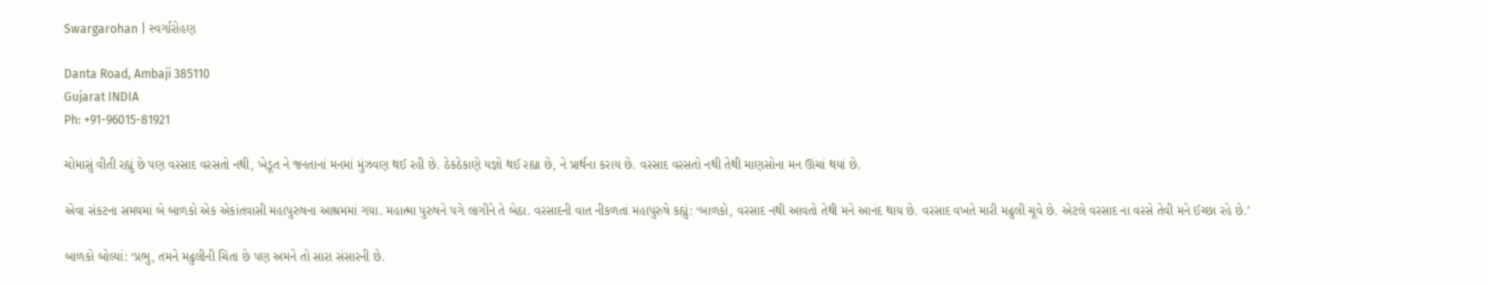Swargarohan | સ્વર્ગારોહણ

Danta Road, Ambaji 385110
Gujarat INDIA
Ph: +91-96015-81921

ચોમાસું વીતી રહ્યું છે પણ વરસાદ વરસતો નથી, ખેડૂત ને જનતાનાં મનમાં મુંઝવણ થઈ રહી છે. ઠેકઠેકાણે યજ્ઞો થઈ રહ્યા છે, ને પ્રાર્થના કરાય છે. વરસાદ વરસતો નથી તેથી માણસોના મન ઊંચાં થયાં છે.

એવા સંકટના સમયમાં બે બાળકો એક એકાંતવાસી મહાપુરુષના આશ્રમમાં ગયા. મહાત્મા પુરુષને પગે લાગીને તે બેઠા. વરસાદની વાત નીકળતાં મહાપુરુષે કહ્યું: ‘બાળકો, વરસાદ નથી આવતો તેથી મને આનંદ થાય છે. વરસાદ વખતે મારી મઢુલી ચૂવે છે. એટલે વરસાદ ના વરસે તેવી મને ઈચ્છા રહે છે.’

બાળકો બોલ્યાં: ‘પ્રભુ, તમને મઢુલીની ચિંતા છે પણ અમને તો સારા સંસારની છે.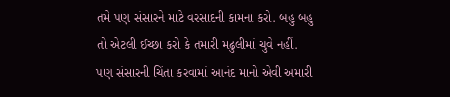તમે પણ સંસારને માટે વરસાદની કામના કરો. બહુ બહુ તો એટલી ઈચ્છા કરો કે તમારી મઢુલીમાં ચુવે નહીં. પણ સંસારની ચિંતા કરવામાં આનંદ માનો એવી અમારી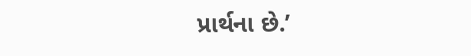પ્રાર્થના છે.’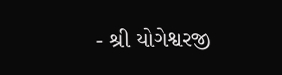- શ્રી યોગેશ્વરજી